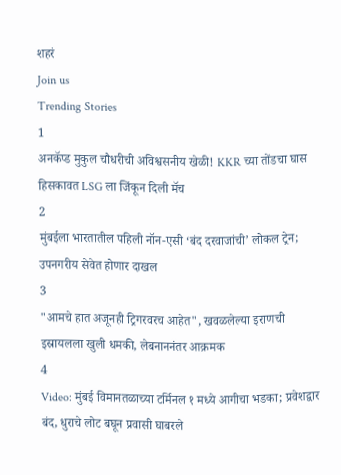शहरं
Join us
Trending Stories
1
अनकॅप्ड मुकुल चौधरीची अविश्वसनीय खेळी! KKR च्या तोंडचा घास हिसकावत LSG ला जिंकून दिली मॅच
2
मुंबईला भारतातील पहिली नॉन-एसी ‘बंद दरवाजांची’ लोकल ट्रेन; उपनगरीय सेवेत होणार दाखल
3
"आमचे हात अजूनही ट्रिगरवरच आहेत", खवळलेल्या इराणची इस्रायलला खुली धमकी, लेबनाननंतर आक्रमक
4
Video: मुंबई विमानतळाच्या टर्मिनल १ मध्ये आगीचा भडका; प्रवेशद्वार बंद, धुराचे लोट बघून प्रवासी घाबरले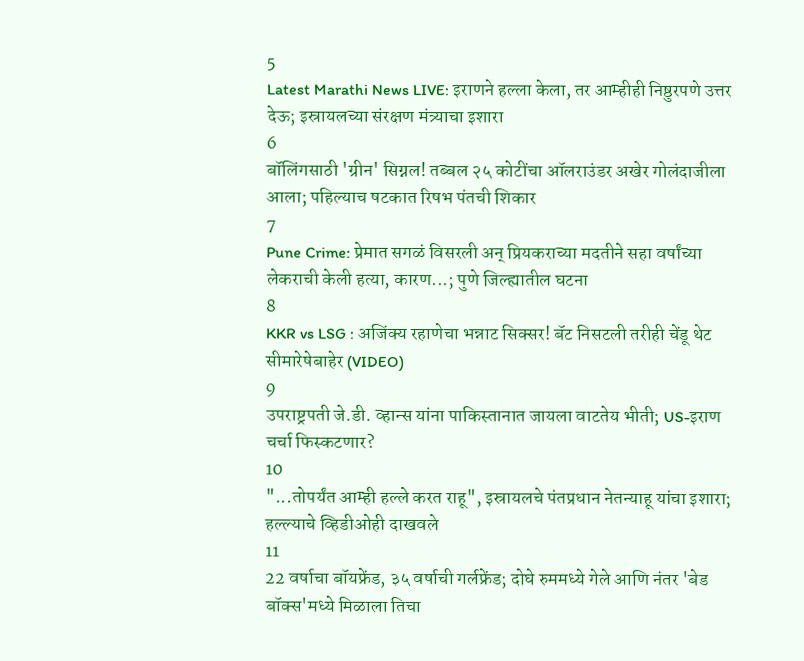5
Latest Marathi News LIVE: इराणने हल्ला केला, तर आम्हीही निष्ठुरपणे उत्तर देऊ; इस्रायलच्या संरक्षण मंत्र्याचा इशारा
6
बॉलिंगसाठी 'ग्रीन' सिग्नल! तब्बल २५ कोटींचा ऑलराउंडर अखेर गोलंदाजीला आला; पहिल्याच षटकात रिषभ पंतची शिकार
7
Pune Crime: प्रेमात सगळं विसरली अन् प्रियकराच्या मदतीने सहा वर्षांच्या लेकराची केली हत्या, कारण...; पुणे जिल्ह्यातील घटना
8
KKR vs LSG : अजिंक्य रहाणेचा भन्नाट सिक्सर! बॅट निसटली तरीही चेंडू थेट सीमारेषेबाहेर (VIDEO)
9
उपराष्ट्रपती जे.डी. व्हान्स यांना पाकिस्तानात जायला वाटतेय भीती; US-इराण चर्चा फिस्कटणार?
10
"...तोपर्यंत आम्ही हल्ले करत राहू", इस्रायलचे पंतप्रधान नेतन्याहू यांचा इशारा; हल्ल्याचे व्हिडीओही दाखवले
11
22 वर्षाचा बॉयफ्रेंड, ३५ वर्षाची गर्लफ्रेंड; दोघे रुममध्ये गेले आणि नंतर 'बेड बॉक्स'मध्ये मिळाला तिचा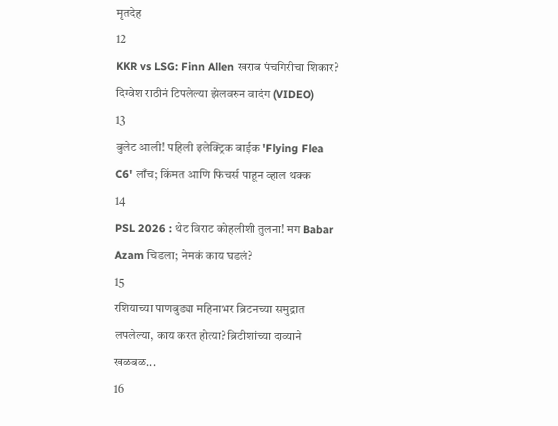मृतदेह
12
KKR vs LSG: Finn Allen खराब पंचगिरीचा शिकार? दिग्वेश राठीनं टिपलेल्या झेलवरुन वादंग (VIDEO)
13
बुलेट आली! पहिली इलेक्ट्रिक बाईक 'Flying Flea C6' लाँच; किंमत आणि फिचर्स पाहून व्हाल थक्क
14
PSL 2026 : थेट विराट कोहलीशी तुलना! मग Babar Azam चिडला; नेमकं काय घडलं?
15
रशियाच्या पाणबुड्या महिनाभर ब्रिटनच्या समुद्रात लपलेल्या, काय करत होत्या? ब्रिटीशांच्या दाव्याने खळबळ...
16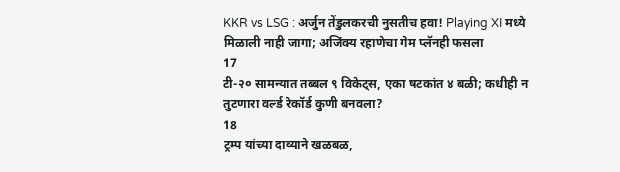KKR vs LSG : अर्जुन तेंडुलकरची नुसतीच हवा! Playing XI मध्ये मिळाली नाही जागा; अजिंक्य रहाणेचा गेम प्लॅनही फसला
17
टी-२० सामन्यात तब्बल ९ विकेट्स, एका षटकांत ४ बळी; कधीही न तुटणारा वर्ल्ड रेकॉर्ड कुणी बनवला?
18
ट्रम्प यांच्या दाव्याने खळबळ,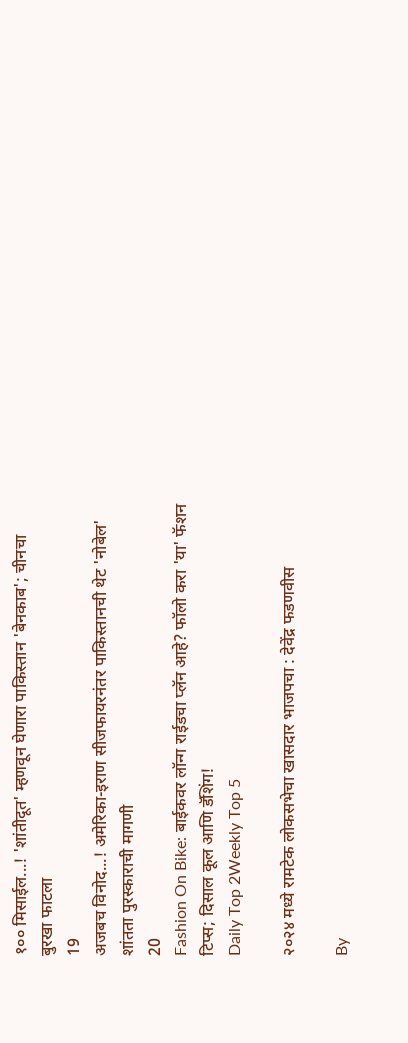१०० मिसाईल...! 'शांतीदूत' म्हणवून घेणारा पाकिस्तान 'बेनकाब'; चीनचा बुरखा फाटला
19
अजबच विनोद...! अमेरिका-इराण सीजफायरनंतर पाकिस्तानची थेट 'नोबेल' शांतता पुरस्काराची मागणी
20
Fashion On Bike: बाईकवर लॉन्ग राईडचा प्लॅन आहे? फॉलो करा 'या' फॅशन टिप्स; दिसाल कूल आणि डॅशिंग!
Daily Top 2Weekly Top 5

२०२४ मध्ये रामटेक लोकसभेचा खासदार भाजपचा : देवेंद्र फडणवीस

By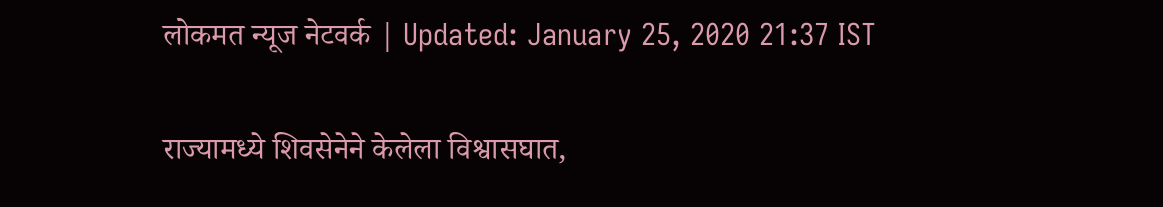लोकमत न्यूज नेटवर्क | Updated: January 25, 2020 21:37 IST

राज्यामध्ये शिवसेनेने केलेला विश्वासघात,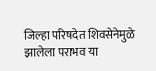जिल्हा परिषदेत शिवसेनेमुळे झालेला पराभव या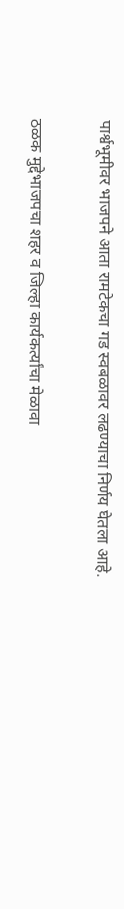पार्श्वभूमीवर भाजपने आता रामटेकचा गड स्वबळावर लढण्याचा निर्णय घेतला आहे.

ठळक मुद्देभाजपचा शहर व जिल्हा कार्यकर्त्यांचा मेळावा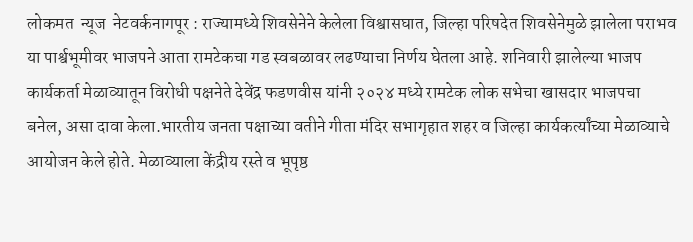लोकमत  न्यूज  नेटवर्कनागपूर : राज्यामध्ये शिवसेनेने केलेला विश्वासघात, जिल्हा परिषदेत शिवसेनेमुळे झालेला पराभव या पार्श्वभूमीवर भाजपने आता रामटेकचा गड स्वबळावर लढण्याचा निर्णय घेतला आहे. शनिवारी झालेल्या भाजप कार्यकर्ता मेळाव्यातून विरोधी पक्षनेते देवेंद्र फडणवीस यांनी २०२४ मध्ये रामटेक लोक सभेचा खासदार भाजपचा बनेल, असा दावा केला.भारतीय जनता पक्षाच्या वतीने गीता मंदिर सभागृहात शहर व जिल्हा कार्यकर्त्यांच्या मेळाव्याचे आयोजन केले होते. मेळाव्याला केंद्रीय रस्ते व भूपृष्ठ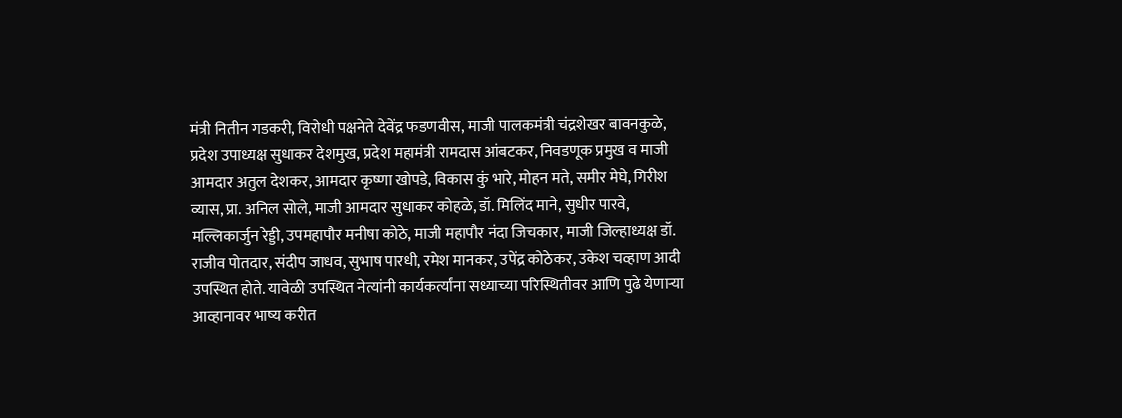मंत्री नितीन गडकरी, विरोधी पक्षनेते देवेंद्र फडणवीस, माजी पालकमंत्री चंद्रशेखर बावनकुळे, प्रदेश उपाध्यक्ष सुधाकर देशमुख, प्रदेश महामंत्री रामदास आंबटकर, निवडणूक प्रमुख व माजी आमदार अतुल देशकर, आमदार कृष्णा खोपडे, विकास कुं भारे, मोहन मते, समीर मेघे, गिरीश व्यास, प्रा. अनिल सोले, माजी आमदार सुधाकर कोहळे, डॉ. मिलिंद माने, सुधीर पारवे, मल्लिकार्जुन रेड्डी, उपमहापौर मनीषा कोठे, माजी महापौर नंदा जिचकार, माजी जिल्हाध्यक्ष डॉ. राजीव पोतदार, संदीप जाधव, सुभाष पारधी, रमेश मानकर, उपेंद्र कोठेकर, उकेश चव्हाण आदी उपस्थित होते. यावेळी उपस्थित नेत्यांनी कार्यकर्त्यांना सध्याच्या परिस्थितीवर आणि पुढे येणाऱ्या आव्हानावर भाष्य करीत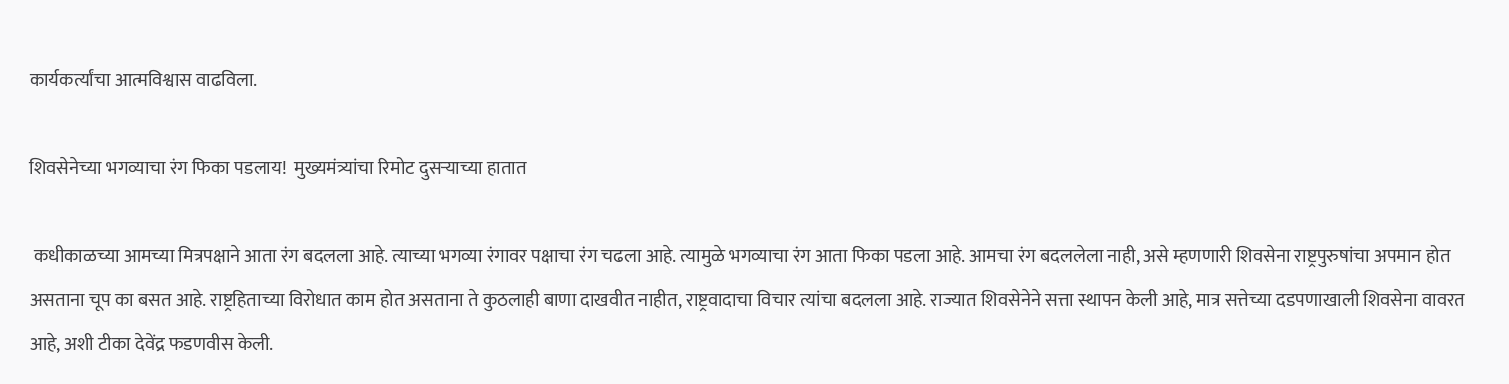कार्यकर्त्यांचा आत्मविश्वास वाढविला.

शिवसेनेच्या भगव्याचा रंग फिका पडलाय!  मुख्यमंत्र्यांचा रिमोट दुसऱ्याच्या हातात

 कधीकाळच्या आमच्या मित्रपक्षाने आता रंग बदलला आहे. त्याच्या भगव्या रंगावर पक्षाचा रंग चढला आहे. त्यामुळे भगव्याचा रंग आता फिका पडला आहे. आमचा रंग बदललेला नाही, असे म्हणणारी शिवसेना राष्ट्रपुरुषांचा अपमान होत असताना चूप का बसत आहे. राष्ट्रहिताच्या विरोधात काम होत असताना ते कुठलाही बाणा दाखवीत नाहीत, राष्ट्रवादाचा विचार त्यांचा बदलला आहे. राज्यात शिवसेनेने सत्ता स्थापन केली आहे, मात्र सत्तेच्या दडपणाखाली शिवसेना वावरत आहे, अशी टीका देवेंद्र फडणवीस केली.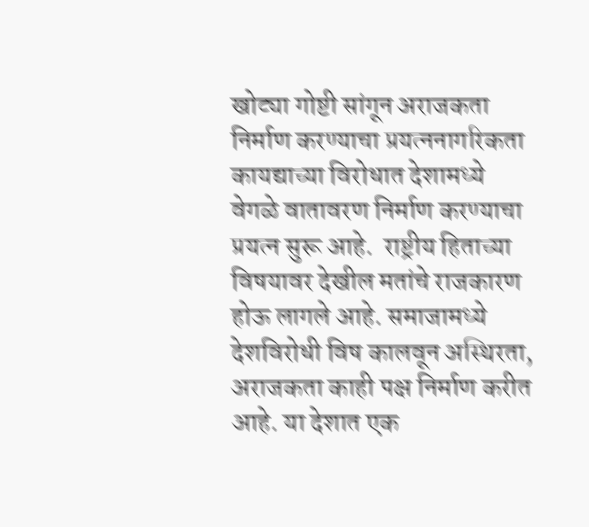खोट्या गोष्टी सांगून अराजकता निर्माण करण्याचा प्रयत्ननागरिकता कायद्याच्या विरोधात देशामध्ये वेगळे वातावरण निर्माण करण्याचा प्रयत्न सुरू आहे.  राष्ट्रीय हिताच्या विषयावर देखील मतांचे राजकारण होऊ लागले आहे. समाजामध्ये देशविरोधी विष कालवून अस्थिरता, अराजकता काही पक्ष निर्माण करीत आहे. या देशात एक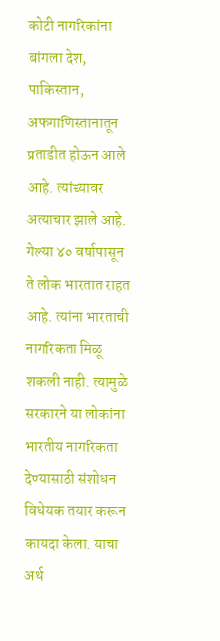कोटी नागरिकांना बांगला देश, पाकिस्तान, अफगाणिस्तानातून प्रताडीत होऊन आले आहे. त्यांच्यावर अत्याचार झाले आहे. गेल्या ४० वर्षापासून ते लोक भारतात राहत आहे. त्यांना भारताची नागरिकता मिळू शकली नाही. त्यामुळे सरकारने या लोकांना भारतीय नागरिकता देण्यासाठी संशोधन विधेयक तयार करून कायदा केला. याचा अर्थ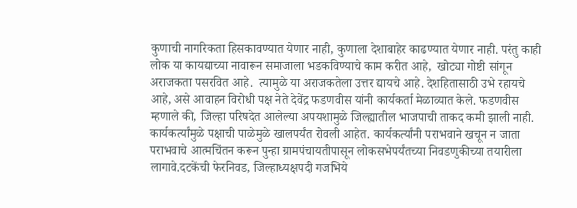कुणाची नागरिकता हिसकावण्यात येणार नाही, कुणाला देशाबाहेर काढण्यात येणार नाही. परंतु काही लोक या कायद्याच्या नावारून समाजाला भडकविण्याचे काम करीत आहे,  खोट्या गोष्टी सांगून अराजकता पसरवित आहे.  त्यामुळे या अराजकतेला उत्तर द्यायचे आहे. देशहितासाठी उभे रहायचे आहे, असे आवाहन विरोधी पक्ष नेते देवेंद्र फडणवीस यांनी कार्यकर्ता मेळाव्यात केले. फडणवीस म्हणाले की, जिल्हा परिषदेत आलेल्या अपयशामुळे जिल्ह्यातील भाजपाची ताकद कमी झाली नाही. कार्यकर्त्यांमुळे पक्षाची पाळेमुळे खालपर्यंत रोवली आहेत. कार्यकर्त्यांनी पराभवाने खचून न जाता पराभवाचे आत्मचिंतन करून पुन्हा ग्रामपंचायतीपासून लोकसभेपर्यंतच्या निवडणुकीच्या तयारीला लागावे.दटकेंची फेरनिवड, जिल्हाध्यक्षपदी गजभिये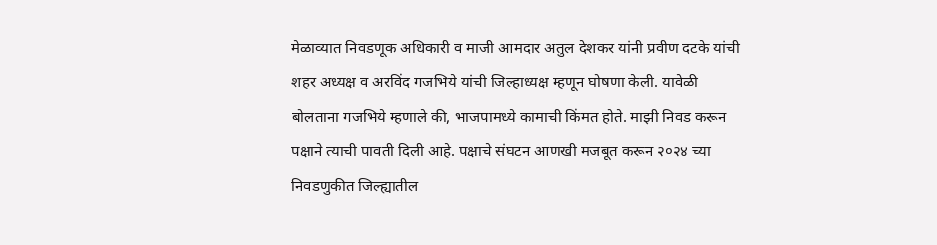मेळाव्यात निवडणूक अधिकारी व माजी आमदार अतुल देशकर यांनी प्रवीण दटके यांची शहर अध्यक्ष व अरविंद गजभिये यांची जिल्हाध्यक्ष म्हणून घोषणा केली. यावेळी बोलताना गजभिये म्हणाले की, भाजपामध्ये कामाची किंमत होते. माझी निवड करून पक्षाने त्याची पावती दिली आहे. पक्षाचे संघटन आणखी मजबूत करून २०२४ च्या निवडणुकीत जिल्ह्यातील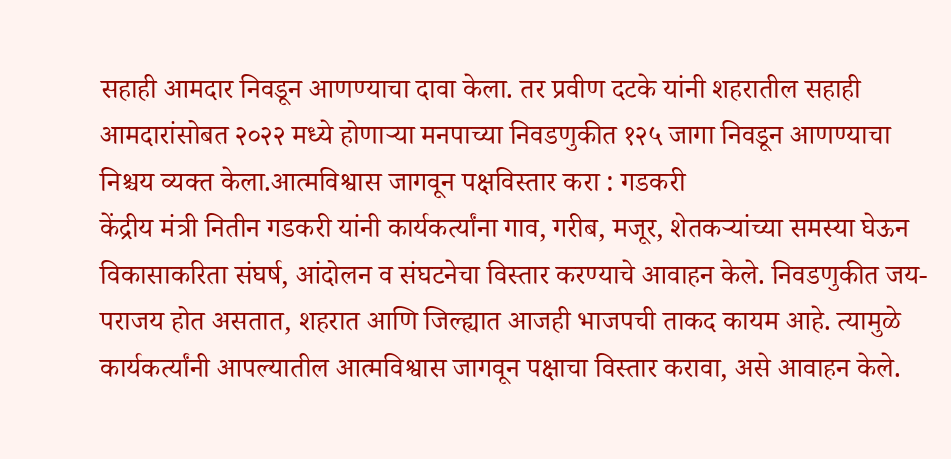सहाही आमदार निवडून आणण्याचा दावा केला. तर प्रवीण दटके यांनी शहरातील सहाही आमदारांसोबत २०२२ मध्ये होणाऱ्या मनपाच्या निवडणुकीत १२५ जागा निवडून आणण्याचा निश्चय व्यक्त केला.आत्मविश्वास जागवून पक्षविस्तार करा : गडकरी
केंद्रीय मंत्री नितीन गडकरी यांनी कार्यकर्त्यांना गाव, गरीब, मजूर, शेतकऱ्यांच्या समस्या घेऊन विकासाकरिता संघर्ष, आंदोलन व संघटनेचा विस्तार करण्याचे आवाहन केले. निवडणुकीत जय-पराजय होत असतात, शहरात आणि जिल्ह्यात आजही भाजपची ताकद कायम आहे. त्यामुळे कार्यकर्त्यांनी आपल्यातील आत्मविश्वास जागवून पक्षाचा विस्तार करावा, असे आवाहन केले.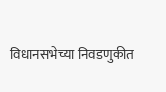विधानसभेच्या निवडणुकीत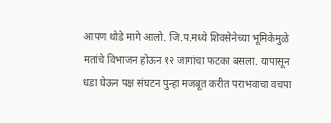आपण थोडे मागे आलो. जि.प.मध्ये शिवसेनेच्या भूमिकेमुळे मतांचे विभाजन होऊन १२ जागांचा फटका बसला. यापासून धडा घेऊन पक्ष संघटन पुन्हा मजबूत करीत पराभवाचा वचपा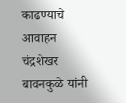काढण्याचे आवाहन चंद्रशेखर बावनकुळे यांनी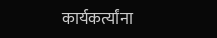कार्यकर्त्यांना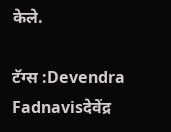केले.

टॅग्स :Devendra Fadnavisदेवेंद्र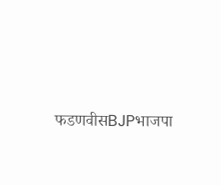फडणवीसBJPभाजपा